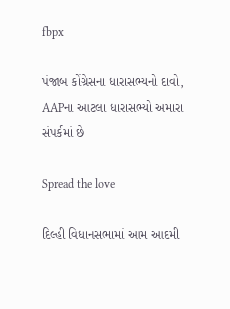fbpx

પંજાબ કોંગ્રેસના ધારાસભ્યનો દાવો, AAPના આટલા ધારાસભ્યો અમારા સંપર્કમાં છે

Spread the love

દિલ્હી વિધાનસભામાં આમ આદમી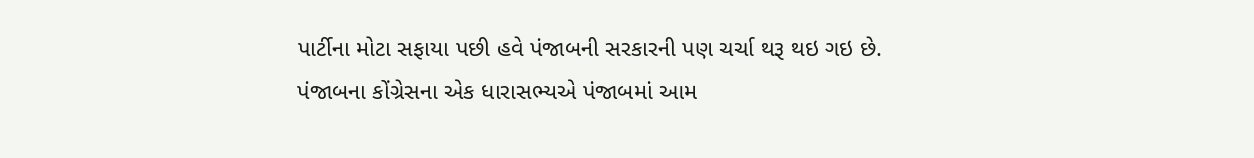પાર્ટીના મોટા સફાયા પછી હવે પંજાબની સરકારની પણ ચર્ચા થરૂ થઇ ગઇ છે. પંજાબના કોંગ્રેસના એક ધારાસભ્યએ પંજાબમાં આમ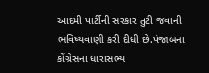આદમી પાર્ટીની સરકાર તુટી જવાની ભવિષ્યવાણી કરી દીધી છે.પંજાબના કોંગ્રેસના ધારાસભ્ય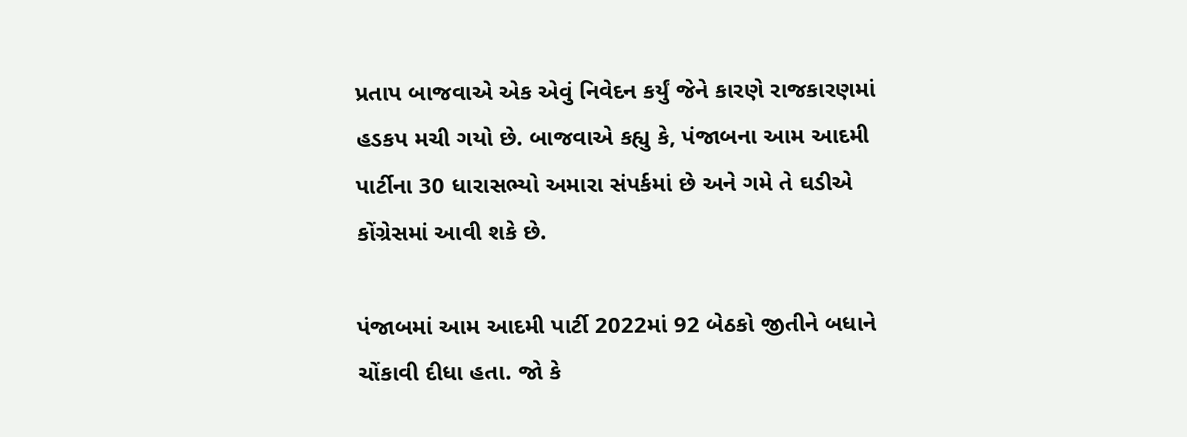પ્રતાપ બાજવાએ એક એવું નિવેદન કર્યું જેને કારણે રાજકારણમાં હડકપ મચી ગયો છે. બાજવાએ કહ્યુ કે, પંજાબના આમ આદમી પાર્ટીના 30 ધારાસભ્યો અમારા સંપર્કમાં છે અને ગમે તે ઘડીએ કોંગ્રેસમાં આવી શકે છે.

પંજાબમાં આમ આદમી પાર્ટી 2022માં 92 બેઠકો જીતીને બધાને ચોંકાવી દીધા હતા. જો કે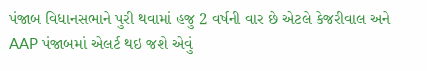પંજાબ વિધાનસભાને પુરી થવામાં હજુ 2 વર્ષની વાર છે એટલે કેજરીવાલ અને AAP પંજાબમાં એલર્ટ થઇ જશે એવું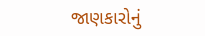જાણકારોનું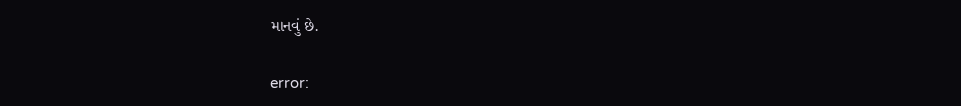માનવું છે.

error: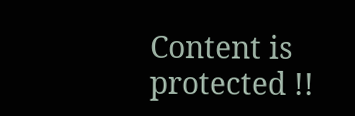Content is protected !!